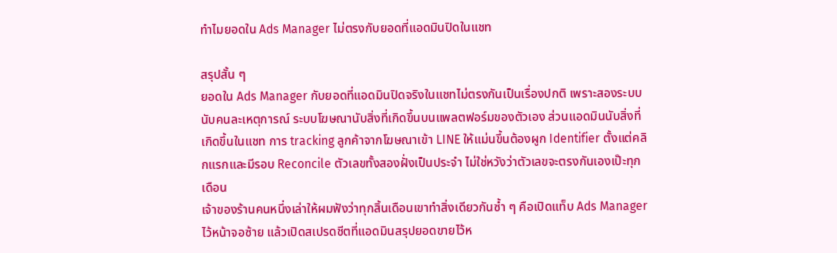ทำไมยอดใน Ads Manager ไม่ตรงกับยอดที่แอดมินปิดในแชท

สรุปสั้น ๆ
ยอดใน Ads Manager กับยอดที่แอดมินปิดจริงในแชทไม่ตรงกันเป็นเรื่องปกติ เพราะสองระบบนับคนละเหตุการณ์ ระบบโฆษณานับสิ่งที่เกิดขึ้นบนแพลตฟอร์มของตัวเอง ส่วนแอดมินนับสิ่งที่เกิดขึ้นในแชท การ tracking ลูกค้าจากโฆษณาเข้า LINE ให้แม่นขึ้นต้องผูก Identifier ตั้งแต่คลิกแรกและมีรอบ Reconcile ตัวเลขทั้งสองฝั่งเป็นประจำ ไม่ใช่หวังว่าตัวเลขจะตรงกันเองเป๊ะทุกเดือน
เจ้าของร้านคนหนึ่งเล่าให้ผมฟังว่าทุกสิ้นเดือนเขาทำสิ่งเดียวกันซ้ำ ๆ คือเปิดแท็บ Ads Manager ไว้หน้าจอซ้าย แล้วเปิดสเปรดชีตที่แอดมินสรุปยอดขายไว้ห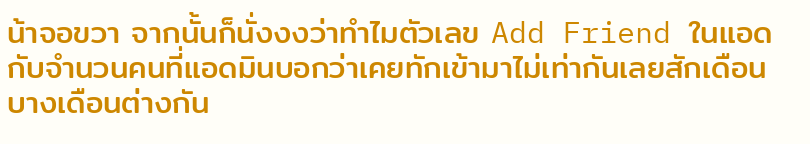น้าจอขวา จากนั้นก็นั่งงงว่าทำไมตัวเลข Add Friend ในแอดกับจำนวนคนที่แอดมินบอกว่าเคยทักเข้ามาไม่เท่ากันเลยสักเดือน บางเดือนต่างกัน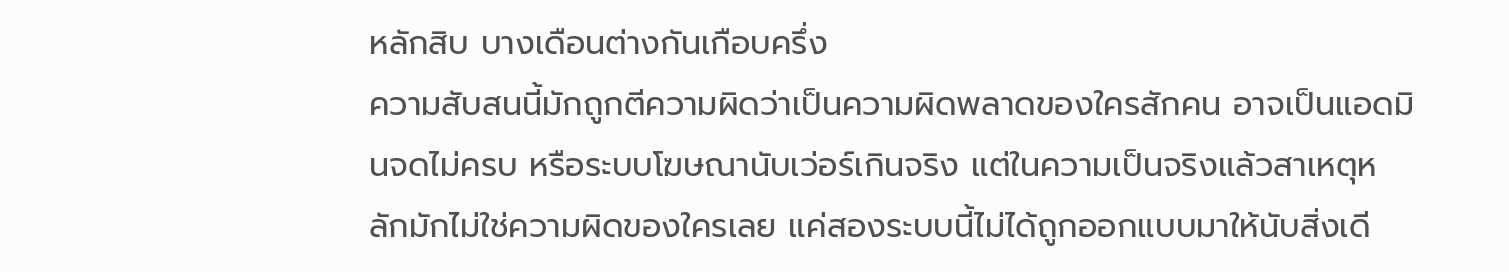หลักสิบ บางเดือนต่างกันเกือบครึ่ง
ความสับสนนี้มักถูกตีความผิดว่าเป็นความผิดพลาดของใครสักคน อาจเป็นแอดมินจดไม่ครบ หรือระบบโฆษณานับเว่อร์เกินจริง แต่ในความเป็นจริงแล้วสาเหตุหลักมักไม่ใช่ความผิดของใครเลย แค่สองระบบนี้ไม่ได้ถูกออกแบบมาให้นับสิ่งเดี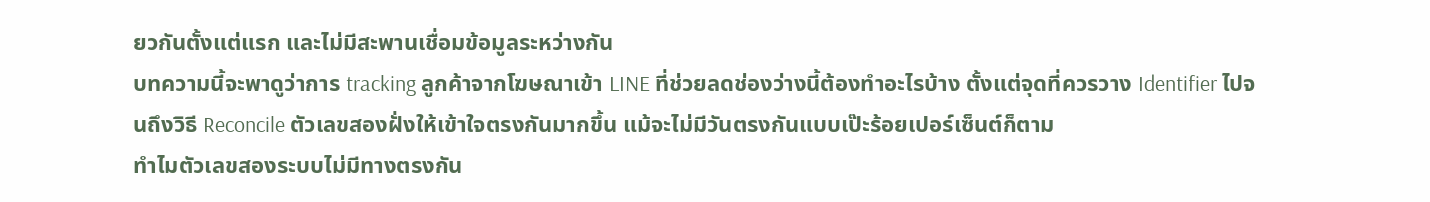ยวกันตั้งแต่แรก และไม่มีสะพานเชื่อมข้อมูลระหว่างกัน
บทความนี้จะพาดูว่าการ tracking ลูกค้าจากโฆษณาเข้า LINE ที่ช่วยลดช่องว่างนี้ต้องทำอะไรบ้าง ตั้งแต่จุดที่ควรวาง Identifier ไปจนถึงวิธี Reconcile ตัวเลขสองฝั่งให้เข้าใจตรงกันมากขึ้น แม้จะไม่มีวันตรงกันแบบเป๊ะร้อยเปอร์เซ็นต์ก็ตาม
ทำไมตัวเลขสองระบบไม่มีทางตรงกัน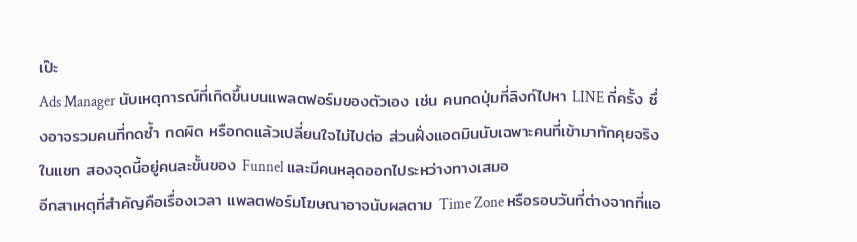เป๊ะ
Ads Manager นับเหตุการณ์ที่เกิดขึ้นบนแพลตฟอร์มของตัวเอง เช่น คนกดปุ่มที่ลิงก์ไปหา LINE กี่ครั้ง ซึ่งอาจรวมคนที่กดซ้ำ กดผิด หรือกดแล้วเปลี่ยนใจไม่ไปต่อ ส่วนฝั่งแอดมินนับเฉพาะคนที่เข้ามาทักคุยจริงในแชท สองจุดนี้อยู่คนละขั้นของ Funnel และมีคนหลุดออกไประหว่างทางเสมอ
อีกสาเหตุที่สำคัญคือเรื่องเวลา แพลตฟอร์มโฆษณาอาจนับผลตาม Time Zone หรือรอบวันที่ต่างจากที่แอ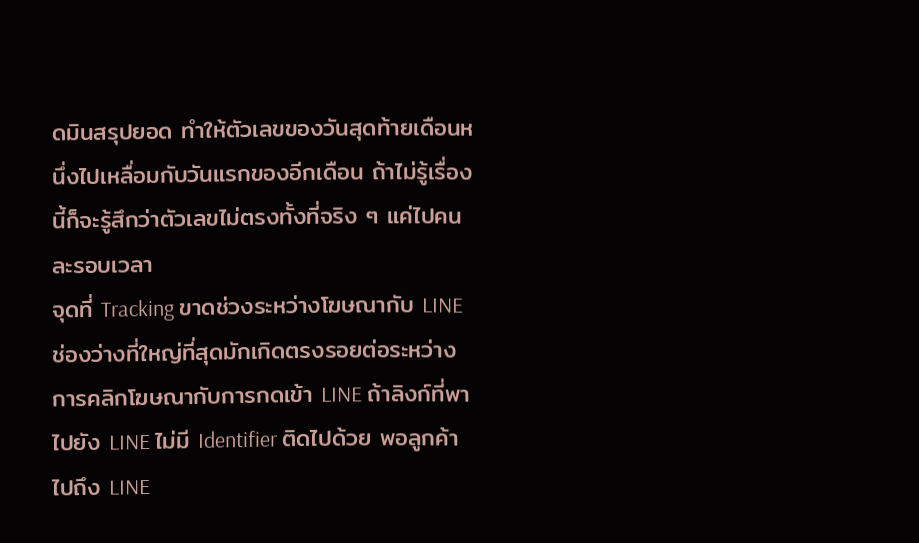ดมินสรุปยอด ทำให้ตัวเลขของวันสุดท้ายเดือนหนึ่งไปเหลื่อมกับวันแรกของอีกเดือน ถ้าไม่รู้เรื่องนี้ก็จะรู้สึกว่าตัวเลขไม่ตรงทั้งที่จริง ๆ แค่ไปคนละรอบเวลา
จุดที่ Tracking ขาดช่วงระหว่างโฆษณากับ LINE
ช่องว่างที่ใหญ่ที่สุดมักเกิดตรงรอยต่อระหว่างการคลิกโฆษณากับการกดเข้า LINE ถ้าลิงก์ที่พาไปยัง LINE ไม่มี Identifier ติดไปด้วย พอลูกค้าไปถึง LINE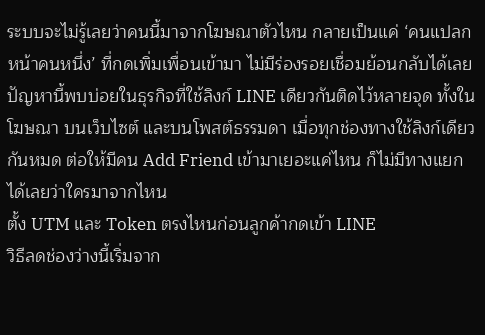ระบบจะไม่รู้เลยว่าคนนี้มาจากโฆษณาตัวไหน กลายเป็นแค่ ‘คนแปลกหน้าคนหนึ่ง’ ที่กดเพิ่มเพื่อนเข้ามา ไม่มีร่องรอยเชื่อมย้อนกลับได้เลย
ปัญหานี้พบบ่อยในธุรกิจที่ใช้ลิงก์ LINE เดียวกันติดไว้หลายจุด ทั้งในโฆษณา บนเว็บไซต์ และบนโพสต์ธรรมดา เมื่อทุกช่องทางใช้ลิงก์เดียวกันหมด ต่อให้มีคน Add Friend เข้ามาเยอะแค่ไหน ก็ไม่มีทางแยกได้เลยว่าใครมาจากไหน
ตั้ง UTM และ Token ตรงไหนก่อนลูกค้ากดเข้า LINE
วิธีลดช่องว่างนี้เริ่มจาก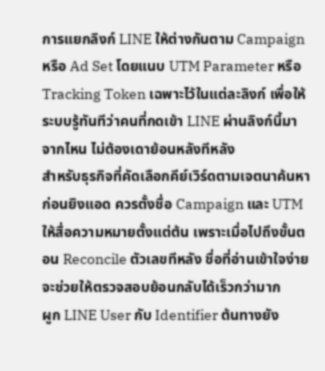การแยกลิงก์ LINE ให้ต่างกันตาม Campaign หรือ Ad Set โดยแนบ UTM Parameter หรือ Tracking Token เฉพาะไว้ในแต่ละลิงก์ เพื่อให้ระบบรู้ทันทีว่าคนที่กดเข้า LINE ผ่านลิงก์นี้มาจากไหน ไม่ต้องเดาย้อนหลังทีหลัง
สำหรับธุรกิจที่คัดเลือกคีย์เวิร์ดตามเจตนาค้นหาก่อนยิงแอด ควรตั้งชื่อ Campaign และ UTM ให้สื่อความหมายตั้งแต่ต้น เพราะเมื่อไปถึงขั้นตอน Reconcile ตัวเลขทีหลัง ชื่อที่อ่านเข้าใจง่ายจะช่วยให้ตรวจสอบย้อนกลับได้เร็วกว่ามาก
ผูก LINE User กับ Identifier ต้นทางยัง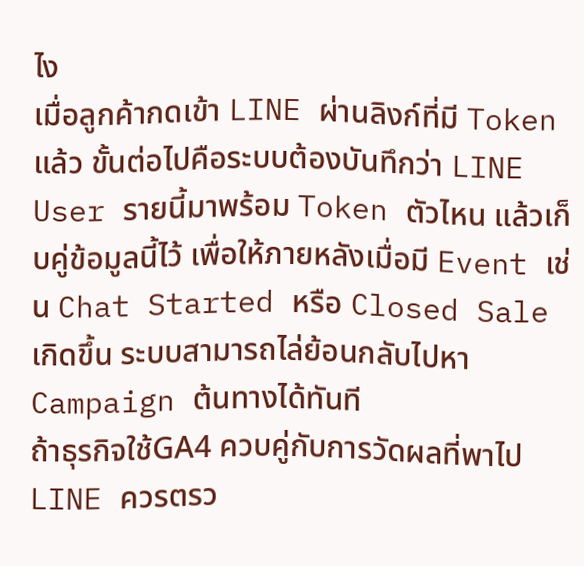ไง
เมื่อลูกค้ากดเข้า LINE ผ่านลิงก์ที่มี Token แล้ว ขั้นต่อไปคือระบบต้องบันทึกว่า LINE User รายนี้มาพร้อม Token ตัวไหน แล้วเก็บคู่ข้อมูลนี้ไว้ เพื่อให้ภายหลังเมื่อมี Event เช่น Chat Started หรือ Closed Sale เกิดขึ้น ระบบสามารถไล่ย้อนกลับไปหา Campaign ต้นทางได้ทันที
ถ้าธุรกิจใช้GA4 ควบคู่กับการวัดผลที่พาไป LINE ควรตรว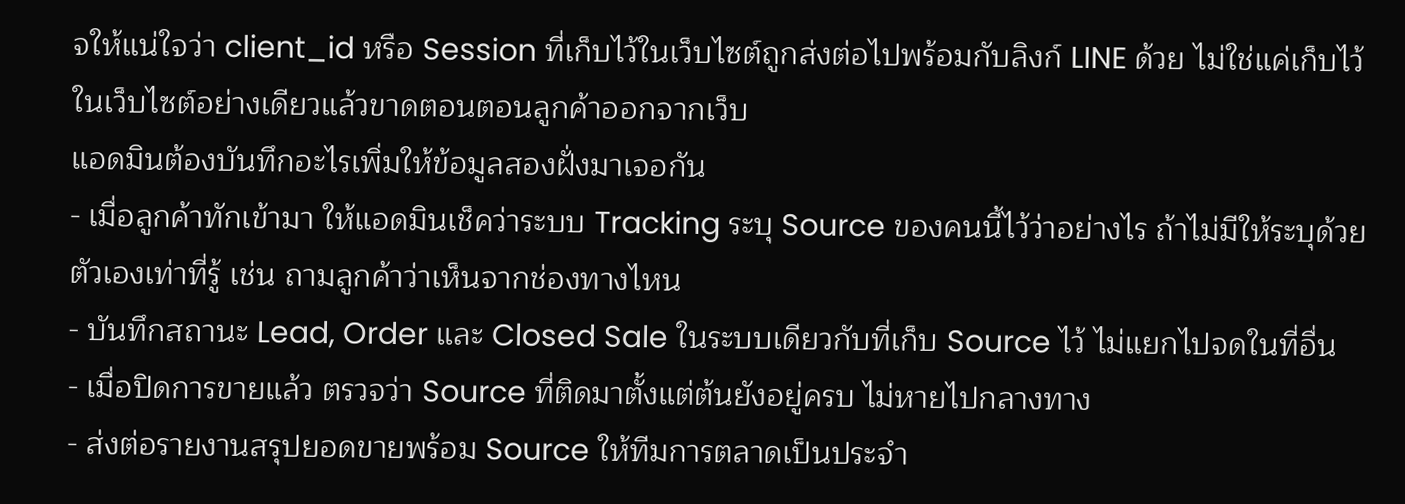จให้แน่ใจว่า client_id หรือ Session ที่เก็บไว้ในเว็บไซต์ถูกส่งต่อไปพร้อมกับลิงก์ LINE ด้วย ไม่ใช่แค่เก็บไว้ในเว็บไซต์อย่างเดียวแล้วขาดตอนตอนลูกค้าออกจากเว็บ
แอดมินต้องบันทึกอะไรเพิ่มให้ข้อมูลสองฝั่งมาเจอกัน
- เมื่อลูกค้าทักเข้ามา ให้แอดมินเช็คว่าระบบ Tracking ระบุ Source ของคนนี้ไว้ว่าอย่างไร ถ้าไม่มีให้ระบุด้วยตัวเองเท่าที่รู้ เช่น ถามลูกค้าว่าเห็นจากช่องทางไหน
- บันทึกสถานะ Lead, Order และ Closed Sale ในระบบเดียวกับที่เก็บ Source ไว้ ไม่แยกไปจดในที่อื่น
- เมื่อปิดการขายแล้ว ตรวจว่า Source ที่ติดมาตั้งแต่ต้นยังอยู่ครบ ไม่หายไปกลางทาง
- ส่งต่อรายงานสรุปยอดขายพร้อม Source ให้ทีมการตลาดเป็นประจำ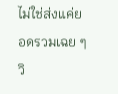ไม่ใช่ส่งแค่ยอดรวมเฉย ๆ
วิ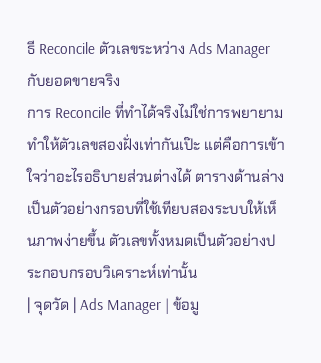ธี Reconcile ตัวเลขระหว่าง Ads Manager กับยอดขายจริง
การ Reconcile ที่ทำได้จริงไม่ใช่การพยายามทำให้ตัวเลขสองฝั่งเท่ากันเป๊ะ แต่คือการเข้าใจว่าอะไรอธิบายส่วนต่างได้ ตารางด้านล่างเป็นตัวอย่างกรอบที่ใช้เทียบสองระบบให้เห็นภาพง่ายขึ้น ตัวเลขทั้งหมดเป็นตัวอย่างประกอบกรอบวิเคราะห์เท่านั้น
| จุดวัด | Ads Manager | ข้อมู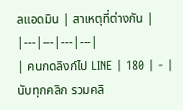ลแอดมิน | สาเหตุที่ต่างกัน |
|---|---|---|---|
| คนกดลิงก์ไป LINE | 180 | - | นับทุกคลิก รวมคลิ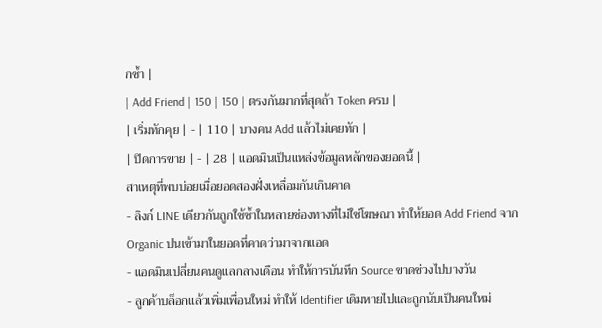กซ้ำ |
| Add Friend | 150 | 150 | ตรงกันมากที่สุดถ้า Token ครบ |
| เริ่มทักคุย | - | 110 | บางคน Add แล้วไม่เคยทัก |
| ปิดการขาย | - | 28 | แอดมินเป็นแหล่งข้อมูลหลักของยอดนี้ |
สาเหตุที่พบบ่อยเมื่อยอดสองฝั่งเหลื่อมกันเกินคาด
- ลิงก์ LINE เดียวกันถูกใช้ซ้ำในหลายช่องทางที่ไม่ใช่โฆษณา ทำให้ยอด Add Friend จาก Organic ปนเข้ามาในยอดที่คาดว่ามาจากแอด
- แอดมินเปลี่ยนคนดูแลกลางเดือน ทำให้การบันทึก Source ขาดช่วงไปบางวัน
- ลูกค้าบล็อกแล้วเพิ่มเพื่อนใหม่ ทำให้ Identifier เดิมหายไปและถูกนับเป็นคนใหม่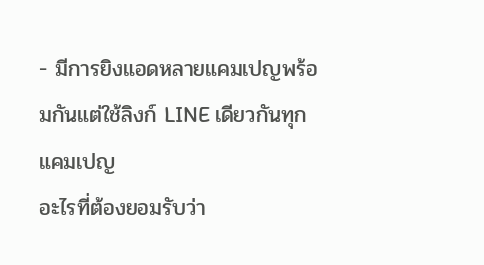- มีการยิงแอดหลายแคมเปญพร้อมกันแต่ใช้ลิงก์ LINE เดียวกันทุกแคมเปญ
อะไรที่ต้องยอมรับว่า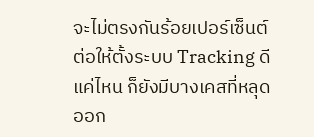จะไม่ตรงกันร้อยเปอร์เซ็นต์
ต่อให้ตั้งระบบ Tracking ดีแค่ไหน ก็ยังมีบางเคสที่หลุดออก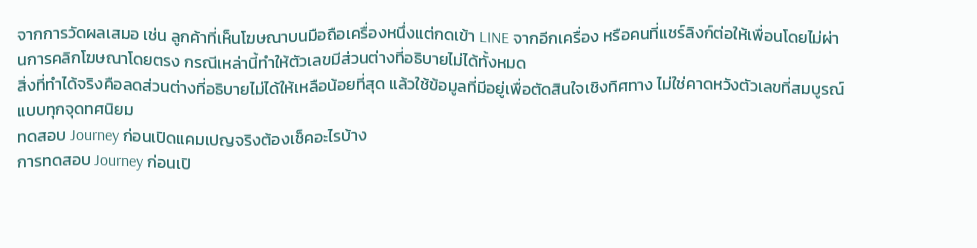จากการวัดผลเสมอ เช่น ลูกค้าที่เห็นโฆษณาบนมือถือเครื่องหนึ่งแต่กดเข้า LINE จากอีกเครื่อง หรือคนที่แชร์ลิงก์ต่อให้เพื่อนโดยไม่ผ่านการคลิกโฆษณาโดยตรง กรณีเหล่านี้ทำให้ตัวเลขมีส่วนต่างที่อธิบายไม่ได้ทั้งหมด
สิ่งที่ทำได้จริงคือลดส่วนต่างที่อธิบายไม่ได้ให้เหลือน้อยที่สุด แล้วใช้ข้อมูลที่มีอยู่เพื่อตัดสินใจเชิงทิศทาง ไม่ใช่คาดหวังตัวเลขที่สมบูรณ์แบบทุกจุดทศนิยม
ทดสอบ Journey ก่อนเปิดแคมเปญจริงต้องเช็คอะไรบ้าง
การทดสอบ Journey ก่อนเปิ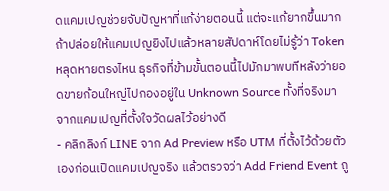ดแคมเปญช่วยจับปัญหาที่แก้ง่ายตอนนี้ แต่จะแก้ยากขึ้นมากถ้าปล่อยให้แคมเปญยิงไปแล้วหลายสัปดาห์โดยไม่รู้ว่า Token หลุดหายตรงไหน ธุรกิจที่ข้ามขั้นตอนนี้ไปมักมาพบทีหลังว่ายอดขายก้อนใหญ่ไปกองอยู่ใน Unknown Source ทั้งที่จริงมาจากแคมเปญที่ตั้งใจวัดผลไว้อย่างดี
- คลิกลิงก์ LINE จาก Ad Preview หรือ UTM ที่ตั้งไว้ด้วยตัวเองก่อนเปิดแคมเปญจริง แล้วตรวจว่า Add Friend Event ถู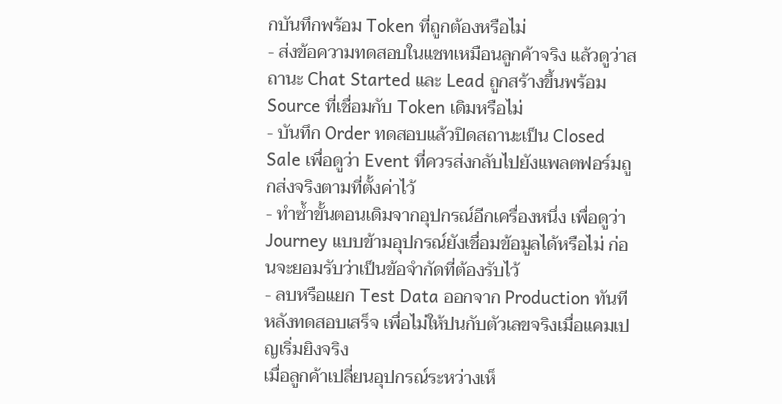กบันทึกพร้อม Token ที่ถูกต้องหรือไม่
- ส่งข้อความทดสอบในแชทเหมือนลูกค้าจริง แล้วดูว่าสถานะ Chat Started และ Lead ถูกสร้างขึ้นพร้อม Source ที่เชื่อมกับ Token เดิมหรือไม่
- บันทึก Order ทดสอบแล้วปิดสถานะเป็น Closed Sale เพื่อดูว่า Event ที่ควรส่งกลับไปยังแพลตฟอร์มถูกส่งจริงตามที่ตั้งค่าไว้
- ทำซ้ำขั้นตอนเดิมจากอุปกรณ์อีกเครื่องหนึ่ง เพื่อดูว่า Journey แบบข้ามอุปกรณ์ยังเชื่อมข้อมูลได้หรือไม่ ก่อนจะยอมรับว่าเป็นข้อจำกัดที่ต้องรับไว้
- ลบหรือแยก Test Data ออกจาก Production ทันทีหลังทดสอบเสร็จ เพื่อไม่ให้ปนกับตัวเลขจริงเมื่อแคมเปญเริ่มยิงจริง
เมื่อลูกค้าเปลี่ยนอุปกรณ์ระหว่างเห็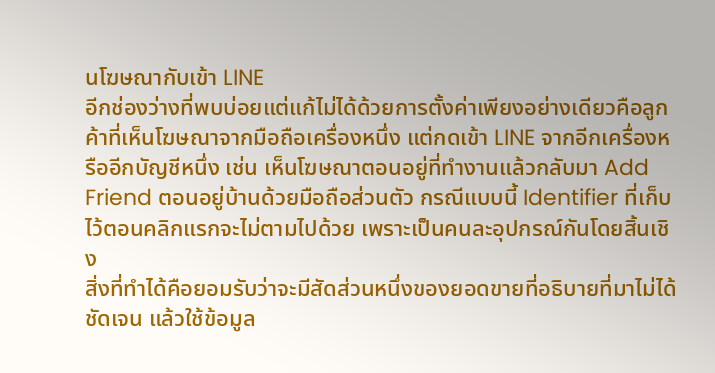นโฆษณากับเข้า LINE
อีกช่องว่างที่พบบ่อยแต่แก้ไม่ได้ด้วยการตั้งค่าเพียงอย่างเดียวคือลูกค้าที่เห็นโฆษณาจากมือถือเครื่องหนึ่ง แต่กดเข้า LINE จากอีกเครื่องหรืออีกบัญชีหนึ่ง เช่น เห็นโฆษณาตอนอยู่ที่ทำงานแล้วกลับมา Add Friend ตอนอยู่บ้านด้วยมือถือส่วนตัว กรณีแบบนี้ Identifier ที่เก็บไว้ตอนคลิกแรกจะไม่ตามไปด้วย เพราะเป็นคนละอุปกรณ์กันโดยสิ้นเชิง
สิ่งที่ทำได้คือยอมรับว่าจะมีสัดส่วนหนึ่งของยอดขายที่อธิบายที่มาไม่ได้ชัดเจน แล้วใช้ข้อมูล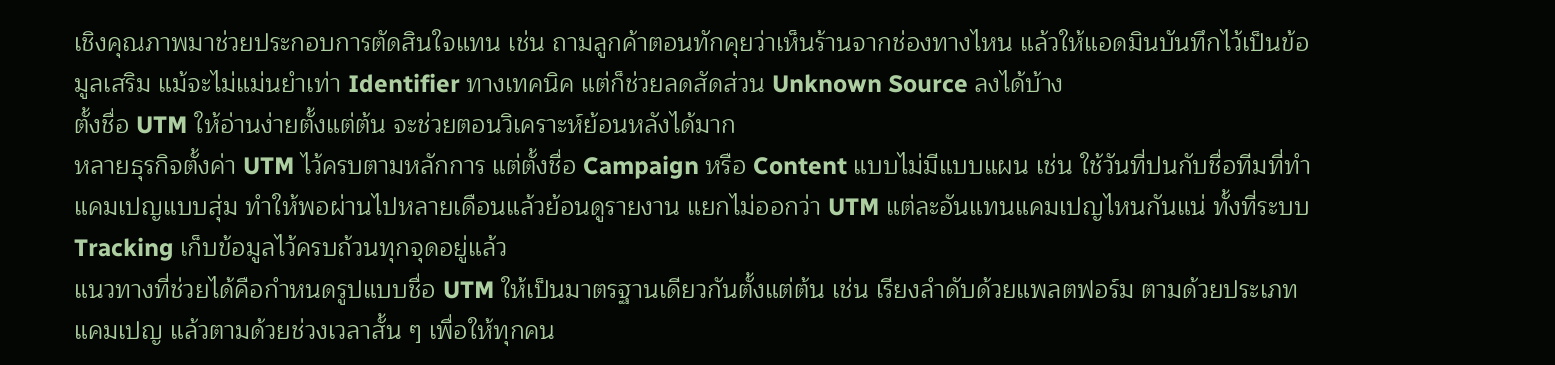เชิงคุณภาพมาช่วยประกอบการตัดสินใจแทน เช่น ถามลูกค้าตอนทักคุยว่าเห็นร้านจากช่องทางไหน แล้วให้แอดมินบันทึกไว้เป็นข้อมูลเสริม แม้จะไม่แม่นยำเท่า Identifier ทางเทคนิค แต่ก็ช่วยลดสัดส่วน Unknown Source ลงได้บ้าง
ตั้งชื่อ UTM ให้อ่านง่ายตั้งแต่ต้น จะช่วยตอนวิเคราะห์ย้อนหลังได้มาก
หลายธุรกิจตั้งค่า UTM ไว้ครบตามหลักการ แต่ตั้งชื่อ Campaign หรือ Content แบบไม่มีแบบแผน เช่น ใช้วันที่ปนกับชื่อทีมที่ทำแคมเปญแบบสุ่ม ทำให้พอผ่านไปหลายเดือนแล้วย้อนดูรายงาน แยกไม่ออกว่า UTM แต่ละอันแทนแคมเปญไหนกันแน่ ทั้งที่ระบบ Tracking เก็บข้อมูลไว้ครบถ้วนทุกจุดอยู่แล้ว
แนวทางที่ช่วยได้คือกำหนดรูปแบบชื่อ UTM ให้เป็นมาตรฐานเดียวกันตั้งแต่ต้น เช่น เรียงลำดับด้วยแพลตฟอร์ม ตามด้วยประเภทแคมเปญ แล้วตามด้วยช่วงเวลาสั้น ๆ เพื่อให้ทุกคน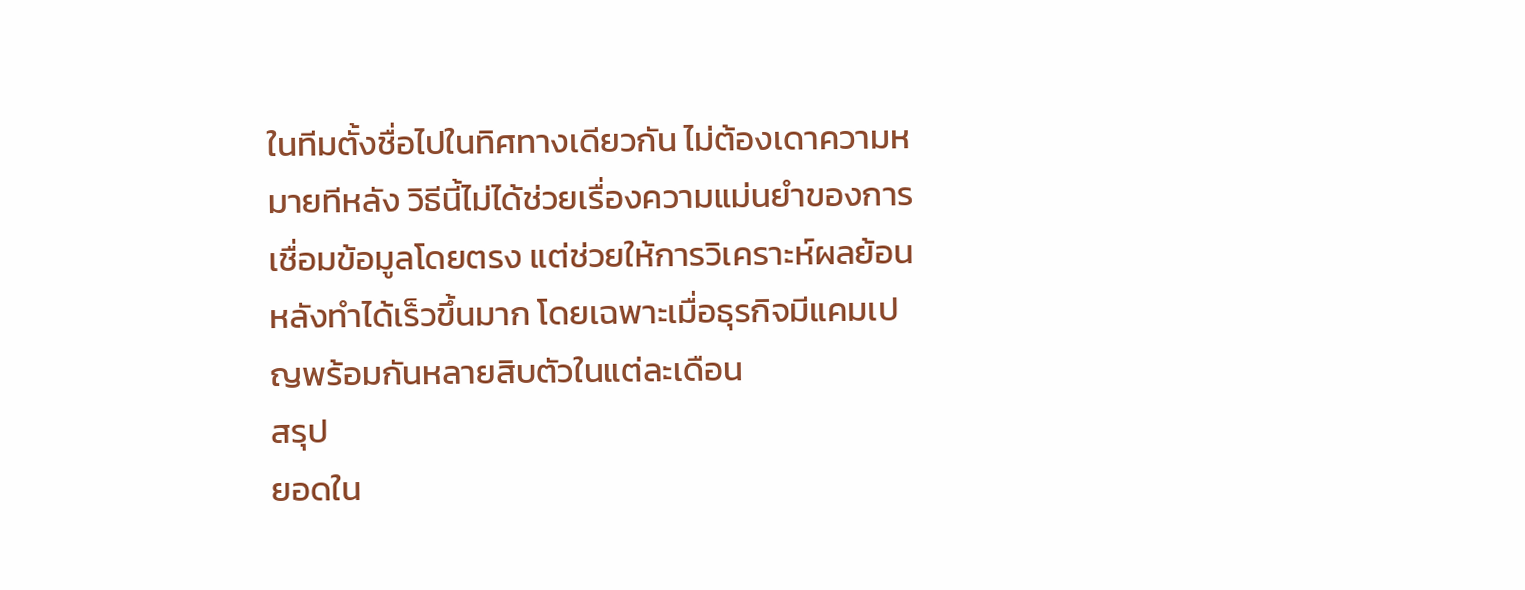ในทีมตั้งชื่อไปในทิศทางเดียวกัน ไม่ต้องเดาความหมายทีหลัง วิธีนี้ไม่ได้ช่วยเรื่องความแม่นยำของการเชื่อมข้อมูลโดยตรง แต่ช่วยให้การวิเคราะห์ผลย้อนหลังทำได้เร็วขึ้นมาก โดยเฉพาะเมื่อธุรกิจมีแคมเปญพร้อมกันหลายสิบตัวในแต่ละเดือน
สรุป
ยอดใน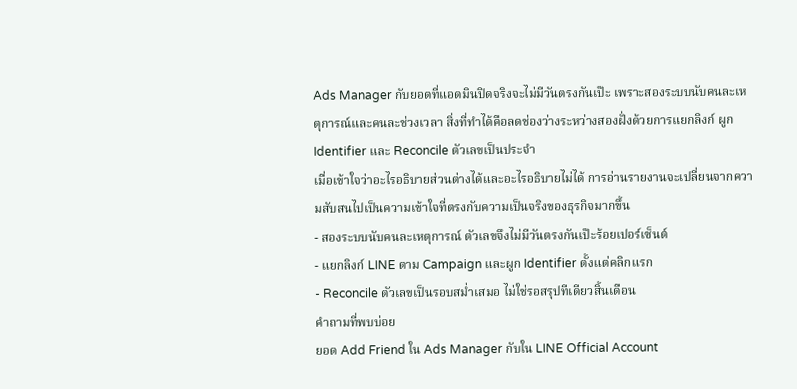Ads Manager กับยอดที่แอดมินปิดจริงจะไม่มีวันตรงกันเป๊ะ เพราะสองระบบนับคนละเหตุการณ์และคนละช่วงเวลา สิ่งที่ทำได้คือลดช่องว่างระหว่างสองฝั่งด้วยการแยกลิงก์ ผูก Identifier และ Reconcile ตัวเลขเป็นประจำ
เมื่อเข้าใจว่าอะไรอธิบายส่วนต่างได้และอะไรอธิบายไม่ได้ การอ่านรายงานจะเปลี่ยนจากความสับสนไปเป็นความเข้าใจที่ตรงกับความเป็นจริงของธุรกิจมากขึ้น
- สองระบบนับคนละเหตุการณ์ ตัวเลขจึงไม่มีวันตรงกันเป๊ะร้อยเปอร์เซ็นต์
- แยกลิงก์ LINE ตาม Campaign และผูก Identifier ตั้งแต่คลิกแรก
- Reconcile ตัวเลขเป็นรอบสม่ำเสมอ ไม่ใช่รอสรุปทีเดียวสิ้นเดือน
คำถามที่พบบ่อย
ยอด Add Friend ใน Ads Manager กับใน LINE Official Account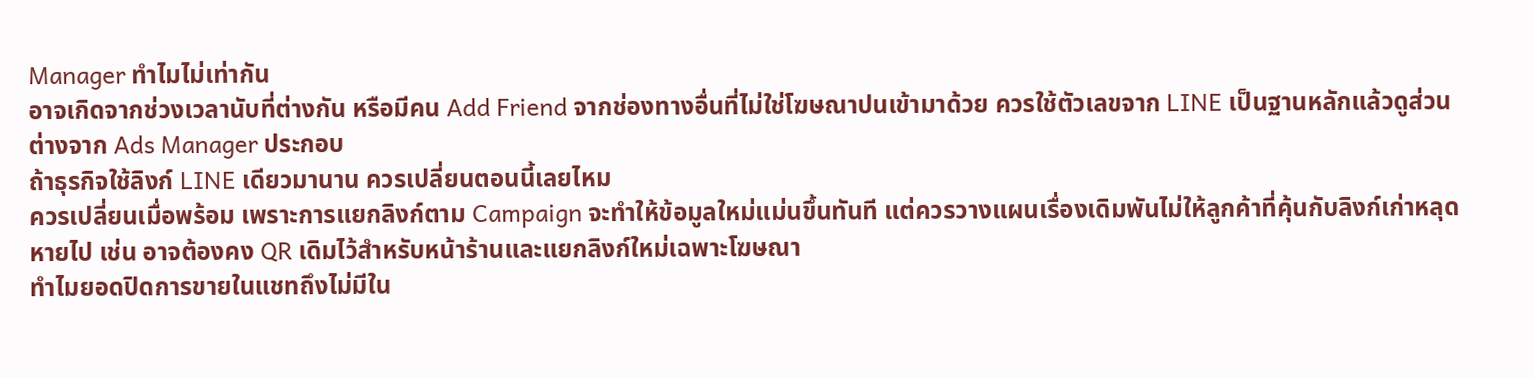Manager ทำไมไม่เท่ากัน
อาจเกิดจากช่วงเวลานับที่ต่างกัน หรือมีคน Add Friend จากช่องทางอื่นที่ไม่ใช่โฆษณาปนเข้ามาด้วย ควรใช้ตัวเลขจาก LINE เป็นฐานหลักแล้วดูส่วนต่างจาก Ads Manager ประกอบ
ถ้าธุรกิจใช้ลิงก์ LINE เดียวมานาน ควรเปลี่ยนตอนนี้เลยไหม
ควรเปลี่ยนเมื่อพร้อม เพราะการแยกลิงก์ตาม Campaign จะทำให้ข้อมูลใหม่แม่นขึ้นทันที แต่ควรวางแผนเรื่องเดิมพันไม่ให้ลูกค้าที่คุ้นกับลิงก์เก่าหลุดหายไป เช่น อาจต้องคง QR เดิมไว้สำหรับหน้าร้านและแยกลิงก์ใหม่เฉพาะโฆษณา
ทำไมยอดปิดการขายในแชทถึงไม่มีใน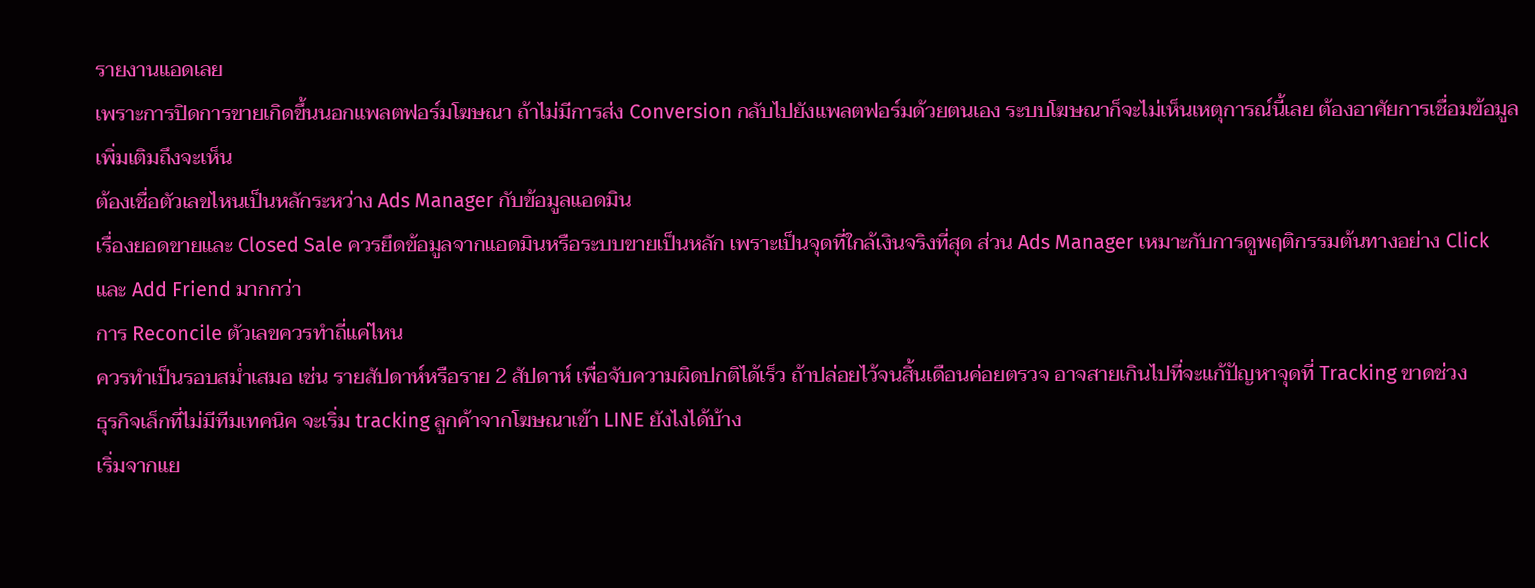รายงานแอดเลย
เพราะการปิดการขายเกิดขึ้นนอกแพลตฟอร์มโฆษณา ถ้าไม่มีการส่ง Conversion กลับไปยังแพลตฟอร์มด้วยตนเอง ระบบโฆษณาก็จะไม่เห็นเหตุการณ์นี้เลย ต้องอาศัยการเชื่อมข้อมูลเพิ่มเติมถึงจะเห็น
ต้องเชื่อตัวเลขไหนเป็นหลักระหว่าง Ads Manager กับข้อมูลแอดมิน
เรื่องยอดขายและ Closed Sale ควรยึดข้อมูลจากแอดมินหรือระบบขายเป็นหลัก เพราะเป็นจุดที่ใกล้เงินจริงที่สุด ส่วน Ads Manager เหมาะกับการดูพฤติกรรมต้นทางอย่าง Click และ Add Friend มากกว่า
การ Reconcile ตัวเลขควรทำถี่แค่ไหน
ควรทำเป็นรอบสม่ำเสมอ เช่น รายสัปดาห์หรือราย 2 สัปดาห์ เพื่อจับความผิดปกติได้เร็ว ถ้าปล่อยไว้จนสิ้นเดือนค่อยตรวจ อาจสายเกินไปที่จะแก้ปัญหาจุดที่ Tracking ขาดช่วง
ธุรกิจเล็กที่ไม่มีทีมเทคนิค จะเริ่ม tracking ลูกค้าจากโฆษณาเข้า LINE ยังไงได้บ้าง
เริ่มจากแย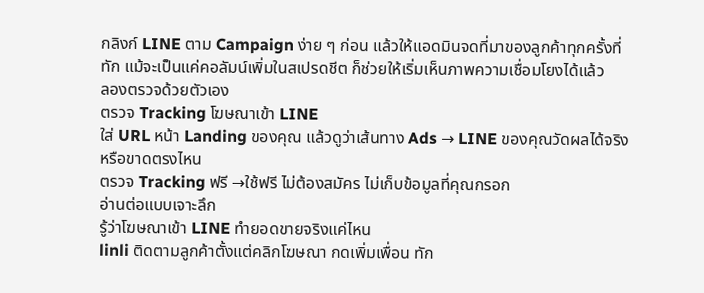กลิงก์ LINE ตาม Campaign ง่าย ๆ ก่อน แล้วให้แอดมินจดที่มาของลูกค้าทุกครั้งที่ทัก แม้จะเป็นแค่คอลัมน์เพิ่มในสเปรดชีต ก็ช่วยให้เริ่มเห็นภาพความเชื่อมโยงได้แล้ว
ลองตรวจด้วยตัวเอง
ตรวจ Tracking โฆษณาเข้า LINE
ใส่ URL หน้า Landing ของคุณ แล้วดูว่าเส้นทาง Ads → LINE ของคุณวัดผลได้จริงหรือขาดตรงไหน
ตรวจ Tracking ฟรี →ใช้ฟรี ไม่ต้องสมัคร ไม่เก็บข้อมูลที่คุณกรอก
อ่านต่อแบบเจาะลึก
รู้ว่าโฆษณาเข้า LINE ทำยอดขายจริงแค่ไหน
linli ติดตามลูกค้าตั้งแต่คลิกโฆษณา กดเพิ่มเพื่อน ทัก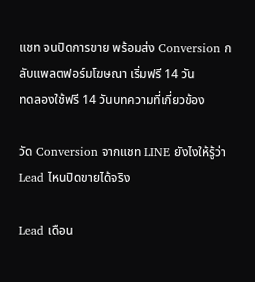แชท จนปิดการขาย พร้อมส่ง Conversion กลับแพลตฟอร์มโฆษณา เริ่มฟรี 14 วัน
ทดลองใช้ฟรี 14 วันบทความที่เกี่ยวข้อง

วัด Conversion จากแชท LINE ยังไงให้รู้ว่า Lead ไหนปิดขายได้จริง

Lead เดือน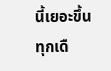นี้เยอะขึ้นทุกเดื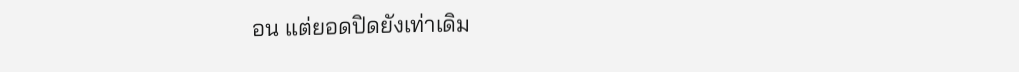อน แต่ยอดปิดยังเท่าเดิม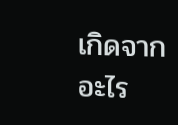เกิดจากอะไร